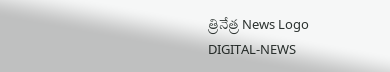త్రినేత్ర News Logo
DIGITAL-NEWS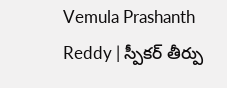Vemula Prashanth Reddy | స్పీక‌ర్ తీర్పు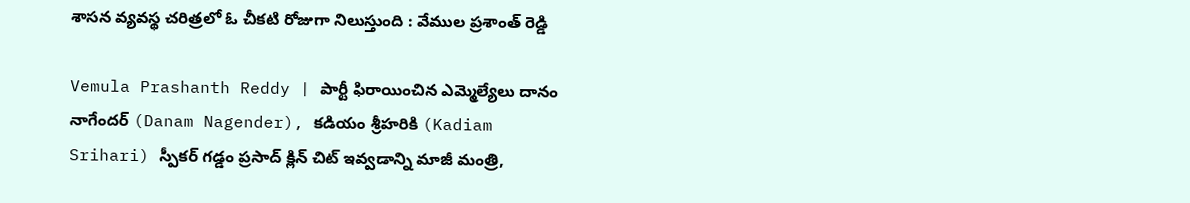శాస‌న వ్య‌వ‌స్థ చ‌రిత్ర‌లో ఓ చీక‌టి రోజుగా నిలుస్తుంది : వేముల ప్ర‌శాంత్ రెడ్డి

Vemula Prashanth Reddy | పార్టీ ఫిరాయించిన ఎమ్మెల్యేలు దానం నాగేందర్ (Danam Nagender), కడియం శ్రీహరికి (Kadiam Srihari) స్పీకర్ గడ్డం ప్రసాద్‌ క్లిన్ చిట్ ఇవ్వడాన్ని మాజీ మంత్రి,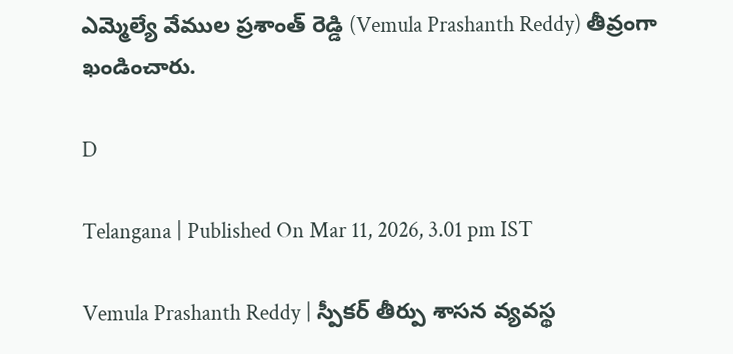ఎమ్మెల్యే వేముల ప్ర‌శాంత్ రెడ్డి (Vemula Prashanth Reddy) తీవ్రంగా ఖండించారు.

D

Telangana | Published On Mar 11, 2026, 3.01 pm IST

Vemula Prashanth Reddy | స్పీక‌ర్ తీర్పు శాస‌న వ్య‌వ‌స్థ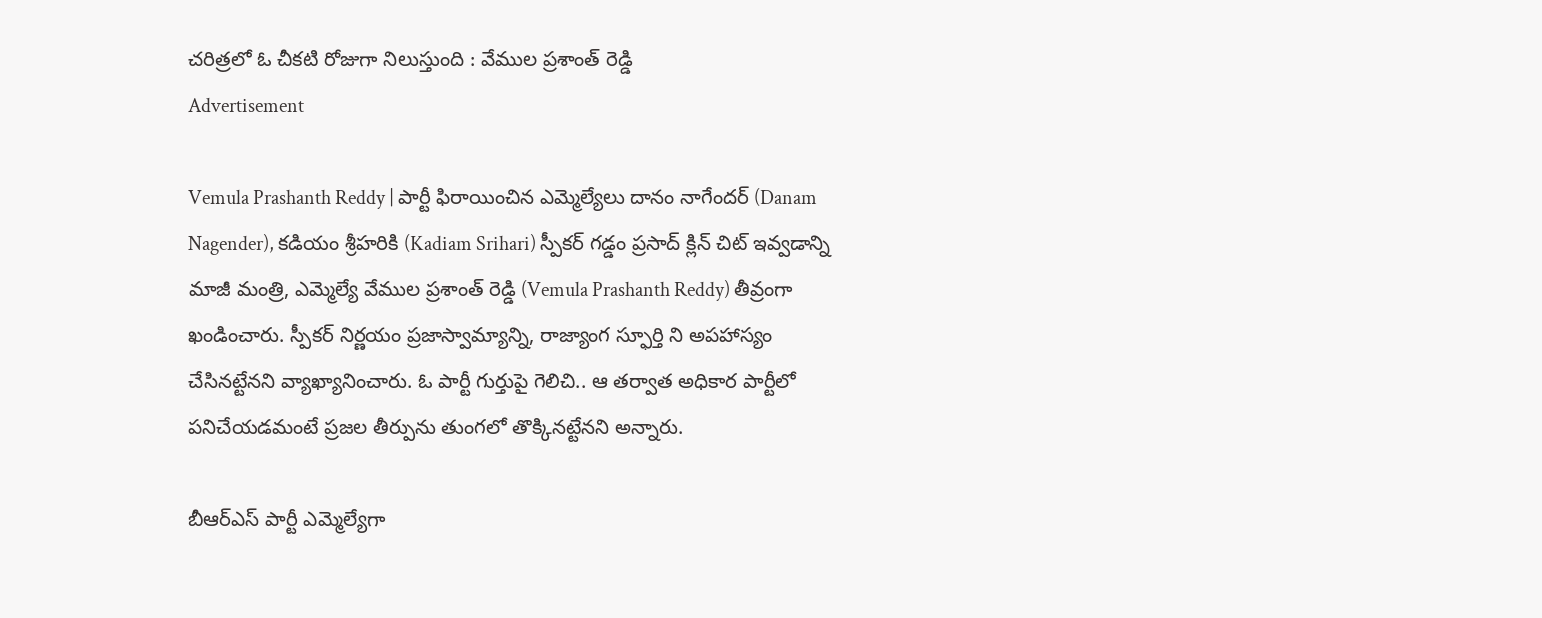చ‌రిత్ర‌లో ఓ చీక‌టి రోజుగా నిలుస్తుంది : వేముల ప్ర‌శాంత్ రెడ్డి
Advertisement

Vemula Prashanth Reddy | పార్టీ ఫిరాయించిన ఎమ్మెల్యేలు దానం నాగేందర్ (Danam Nagender), కడియం శ్రీహరికి (Kadiam Srihari) స్పీకర్ గడ్డం ప్రసాద్‌ క్లిన్ చిట్ ఇవ్వడాన్ని మాజీ మంత్రి, ఎమ్మెల్యే వేముల ప్ర‌శాంత్ రెడ్డి (Vemula Prashanth Reddy) తీవ్రంగా ఖండించారు. స్పీక‌ర్ నిర్ణ‌యం ప్రజాస్వామ్యాన్ని, రాజ్యాంగ స్ఫూర్తి ని అపహాస్యం చేసినట్టేన‌ని వ్యాఖ్యానించారు. ఓ పార్టీ గుర్తుపై గెలిచి.. ఆ త‌ర్వాత అధికార పార్టీలో ప‌నిచేయ‌డమంటే ప్ర‌జ‌ల తీర్పును తుంగ‌లో తొక్కిన‌ట్టేన‌ని అన్నారు.

బీఆర్ఎస్ పార్టీ ఎమ్మెల్యేగా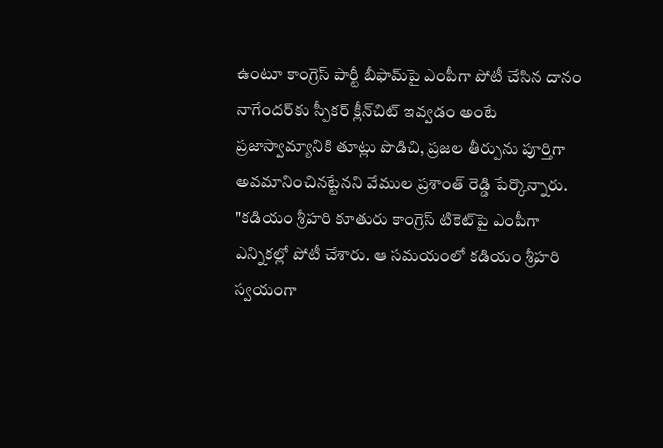ఉంటూ కాంగ్రెస్ పార్టీ బీఫామ్‌పై ఎంపీగా పోటీ చేసిన దానం నాగేంద‌ర్‌కు స్పీక‌ర్ క్లీన్‌చిట్ ఇవ్వ‌డం అంటే ప్ర‌జాస్వామ్యానికి తూట్లు పొడిచి, ప్ర‌జ‌ల తీర్పును పూర్తిగా అవ‌మానించిన‌ట్టేన‌ని వేముల ప్ర‌శాంత్ రెడ్డి పేర్కొన్నారు. "క‌డియం శ్రీ‌హ‌రి కూతురు కాంగ్రెస్ టికెట్‌పై ఎంపీగా ఎన్నిక‌ల్లో పోటీ చేశారు. ఆ స‌మ‌యంలో క‌డియం శ్రీ‌హ‌రి స్వ‌యంగా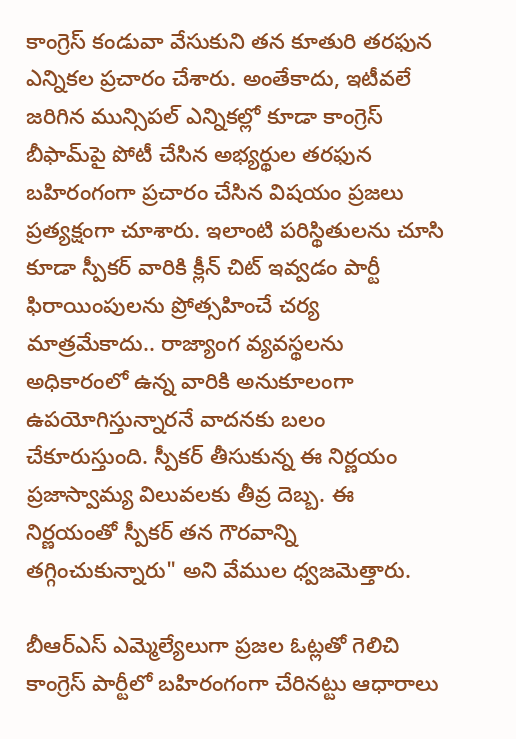కాంగ్రెస్ కండువా వేసుకుని త‌న కూతురి త‌ర‌ఫున ఎన్నిక‌ల ప్ర‌చారం చేశారు. అంతేకాదు, ఇటీవ‌లే జ‌రిగిన మున్సిప‌ల్ ఎన్నిక‌ల్లో కూడా కాంగ్రెస్ బీఫామ్‌పై పోటీ చేసిన అభ్య‌ర్థుల త‌ర‌ఫున బ‌హిరంగంగా ప్ర‌చారం చేసిన విష‌యం ప్ర‌జ‌లు ప్ర‌త్య‌క్షంగా చూశారు. ఇలాంటి ప‌రిస్థితుల‌ను చూసి కూడా స్పీక‌ర్ వారికి క్లీన్ చిట్ ఇవ్వ‌డం పార్టీ ఫిరాయింపుల‌ను ప్రోత్స‌హించే చ‌ర్య మాత్ర‌మేకాదు.. రాజ్యాంగ వ్య‌వ‌స్థ‌ల‌ను అధికారంలో ఉన్న వారికి అనుకూలంగా ఉప‌యోగిస్తున్నార‌నే వాద‌న‌కు బ‌లం చేకూరుస్తుంది. స్పీకర్ తీసుకున్న ఈ నిర్ణయం ప్రజాస్వామ్య విలువలకు తీవ్ర దెబ్బ. ఈ నిర్ణ‌యంతో స్పీక‌ర్ త‌న గౌరవాన్ని తగ్గించుకున్నారు" అని వేముల ధ్వ‌జ‌మెత్తారు.

బీఆర్ఎస్ ఎమ్మెల్యేలుగా ప్ర‌జ‌ల ఓట్ల‌తో గెలిచి కాంగ్రెస్ పార్టీలో బ‌హిరంగంగా చేరిన‌ట్టు ఆధారాలు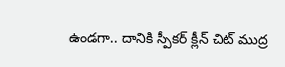ఉండ‌గా.. దానికి స్పీక‌ర్ క్లీన్ చిట్ ముద్ర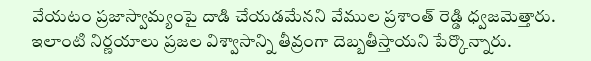వేయ‌టం ప్ర‌జాస్వామ్యంపై దాడి చేయ‌డ‌మేన‌ని వేముల ప్ర‌శాంత్ రెడ్డి ధ్వ‌జ‌మెత్తారు. ఇలాంటి నిర్ణ‌యాలు ప్ర‌జ‌ల విశ్వాసాన్ని తీవ్రంగా దెబ్బ‌తీస్తాయ‌ని పేర్కొన్నారు.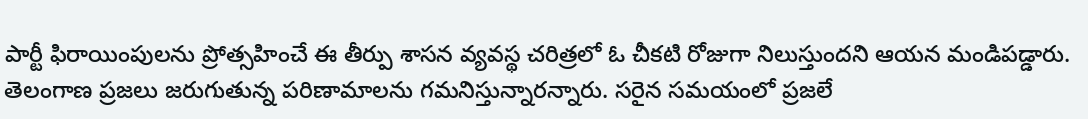పార్టీ ఫిరాయింపుల‌ను ప్రోత్స‌హించే ఈ తీర్పు శాస‌న వ్య‌వ‌స్థ చ‌రిత్ర‌లో ఓ చీక‌టి రోజుగా నిలుస్తుంద‌ని ఆయ‌న మండిప‌డ్డారు. తెలంగాణ ప్ర‌జ‌లు జ‌రుగుతున్న ప‌రిణామాల‌ను గ‌మ‌నిస్తున్నార‌న్నారు. స‌రైన స‌మ‌యంలో ప్ర‌జ‌లే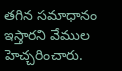త‌గిన స‌మాధానం ఇస్తార‌ని వేముల హెచ్చ‌రించారు.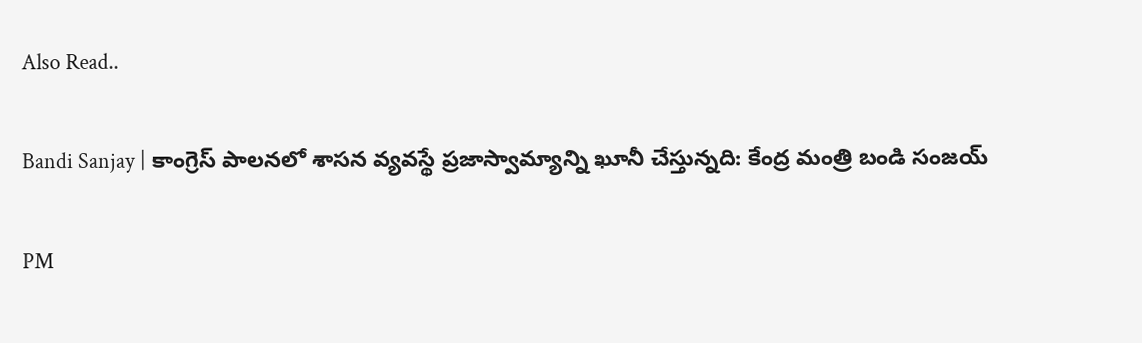Also Read..

Bandi Sanjay | కాంగ్రెస్ పాలనలో శాసన వ్యవస్థే ప్రజాస్వామ్యాన్ని ఖూనీ చేస్తున్న‌ది: కేంద్ర మంత్రి బండి సంజ‌య్‌

PM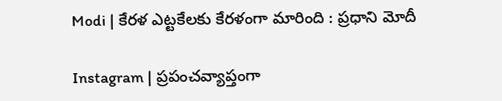Modi | కేర‌ళ ఎట్ట‌కేల‌కు కేర‌ళంగా మారింది : ప్ర‌ధాని మోదీ

Instagram | ప్ర‌పంచ‌వ్యాప్తంగా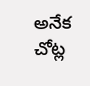అనేక చోట్ల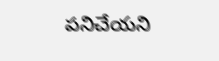ప‌నిచేయ‌ని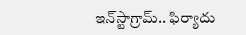ఇన్‌స్టాగ్రామ్‌.. ఫిర్యాదు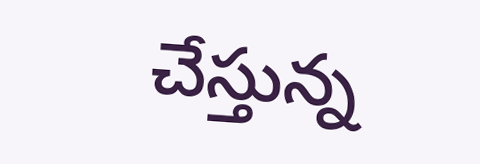చేస్తున్న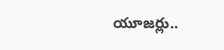యూజ‌ర్లు..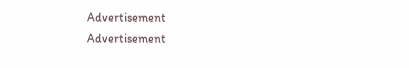Advertisement
Advertisement